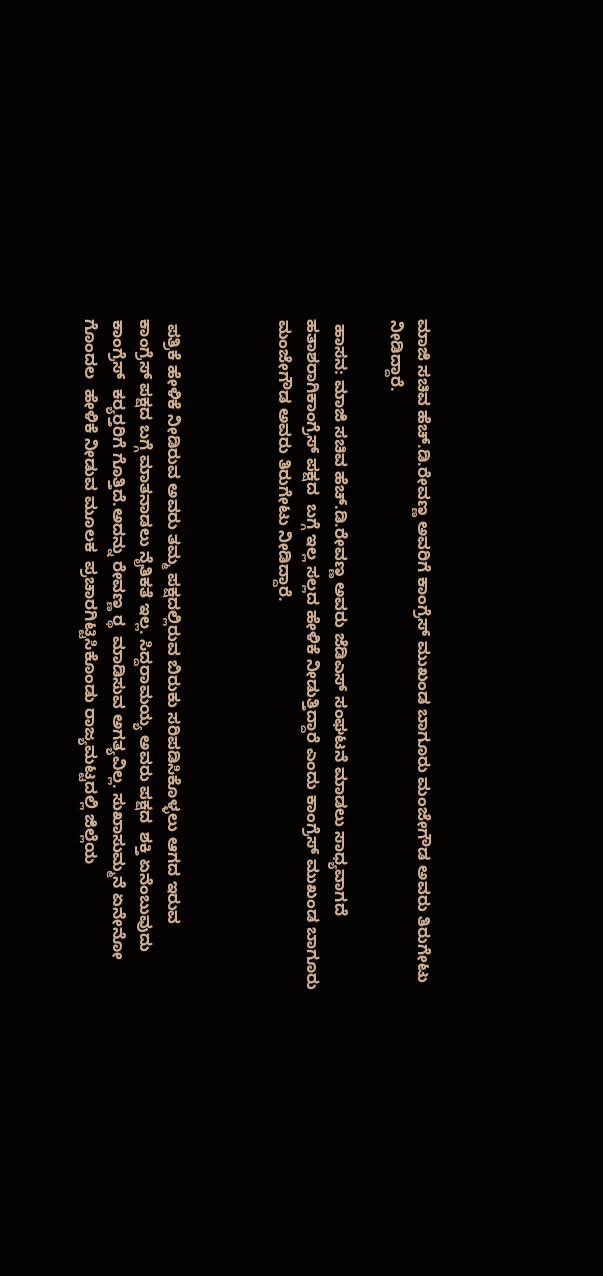ಮಾಜಿ ಸಚಿವ ಹೆಚ್.ಡಿ.ರೇವಣ್ಣ ಅವರಿಗೆ ಕಾಂಗ್ರೆಸ್ ಮುಖಂಡ ಬಾಗೂರು ಮಂಜೇಗೌಡ ಅವರು ತಿರುಗೇಟು ನೀಡಿದ್ದಾರೆ.

 ಹಾಸನ: ಮಾಜಿ ಸಚಿವ ಹೆಚ್.ಡಿ.ರೇವಣ್ಣ ಅವರು ಜೆಡಿಎಸ್ ಸಂಘಟನೆ ಮಾಡಲು ಸಾಧ್ಯವಾಗದೆ  ಹತಾಶರಾಗಿಕಾಂಗ್ರೆಸ್ ‌ಪಕ್ಷದ‌  ಬಗ್ಗೆ ‌ಇಲ್ಲ ಸಲ್ಲದ‌ ಹೇಳಿಕೆ ನೀಡುತ್ತಿದ್ದಾರೆ ಎಂದು ಕಾಂಗ್ರೆಸ್ ‌ಮುಖಂಡ ಬಾಗೂರು ಮಂಜೇಗೌಡ ಅವರು ತಿರುಗೇಟು ನೀಡಿದ್ದಾರೆ.



 ಪತ್ರಿಕೆ ಹೇಳಿಕೆ ನೀಡಿರುವ ಅವರು ತಮ್ಮ ಪಕ್ಷದಲ್ಲಿರುವ ಬಿರುಕು ಸರಿಪಡಿಸಿಕೊಳ್ಳಲು‌ ಆಗದ‌ ಇರುವ ಕಾಂಗ್ರೆಸ್ ‌ಪಕ್ಷದ ಬಗ್ಗೆ ಮಾತನಾಡಲು ನೈತಿಕತೆ ಇಲ್ಲ. ಸಿದ್ದರಾಮಯ್ಯ ‌ಅವರು ಪಕ್ಷದ‌  ಶಕ್ತಿ‌ ಏನೆಂಬುವುದು  ಕಾಂಗ್ರೆಸ್  ಕರ‍್ಯರ‍್ತರಿಗೆ ಗೊತ್ತಿದೆ.ಅದನ್ನು ರೇವಣ್ಣ ರ‍್ಥ  ಮಾಡಿಸುವ ಅಗತ್ಯವಿಲ್ಲ. ಸುಖಾಸುಮ್ಮನೆ ಏನೇನೋ ಗೊಂದಲ  ಹೇಳಿಕೆ ‌ನೀಡುವ‌ ಮೂಲಕ  ಪ್ರಚಾರಗಿಟ್ಟಿಸಿಕೊಂಡು ರಾಜ್ಯಮಟ್ಟದಲ್ಲಿ ಜಿಲ್ಲೆಯ‌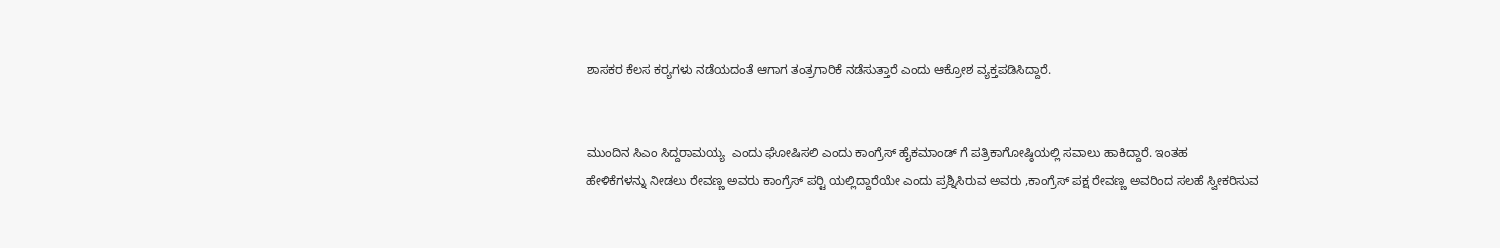ಶಾಸಕರ ಕೆಲಸ ಕರ‍್ಯಗಳು‌ ನಡೆಯದಂತೆ ಆಗಾಗ ತಂತ್ರಗಾರಿಕೆ ನಡೆಸುತ್ತಾರೆ ಎಂದು ಆಕ್ರೋಶ ವ್ಯಕ್ತಪಡಿಸಿದ್ದಾರೆ.


ಮುಂದಿನ ಸಿಎಂ ಸಿದ್ದರಾಮಯ್ಯ  ಎಂದು ಘೋಷಿಸಲಿ ಎಂದು ಕಾಂಗ್ರೆಸ್ ಹೈಕಮಾಂಡ್ ಗೆ ಪತ್ರಿಕಾಗೋಷ್ಠಿಯಲ್ಲಿ ಸವಾಲು ಹಾಕಿದ್ದಾರೆ. ಇಂತಹ ಹೇಳಿಕೆಗಳನ್ನು ‌ನೀಡಲು ರೇವಣ್ಣ ಅವರು ಕಾಂಗ್ರೆಸ್ ಪರ‍್ಟಿ ಯಲ್ಲಿದ್ದಾರೆಯೇ ಎಂದು ಪ್ರಶ್ನಿಸಿರುವ ಅವರು ,ಕಾಂಗ್ರೆಸ್ ಪಕ್ಷ ರೇವಣ್ಣ ಅವರಿಂದ ‌ಸಲಹೆ ಸ್ವೀಕರಿಸುವ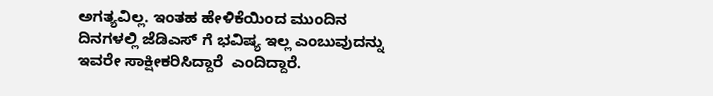ಅಗತ್ಯವಿಲ್ಲ. ಇಂತಹ ಹೇಳಿಕೆಯಿಂದ ಮುಂದಿನ‌ ದಿನಗಳಲ್ಲಿ ಜೆಡಿಎಸ್ ಗೆ ಭವಿಷ್ಯ ‌ಇಲ್ಲ ಎಂಬುವುದನ್ನು ಇವರೇ ಸಾಕ್ಷೀಕರಿಸಿದ್ದಾರೆ  ಎಂದಿದ್ದಾರೆ.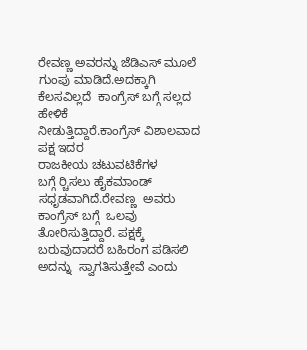ರೇವಣ್ಣ ಅವರನ್ನು ಜೆಡಿಎಸ್ ಮೂಲೆ ಗುಂಪು ಮಾಡಿದೆ.ಅದಕ್ಕಾಗಿ ಕೆಲಸವಿಲ್ಲದೆ  ಕಾಂಗ್ರೆಸ್ ಬಗ್ಗೆ ಸಲ್ಲದ ಹೇಳಿಕೆ ನೀಡುತ್ತಿದ್ದಾರೆ.ಕಾಂಗ್ರೆಸ್ ‌ವಿಶಾಲವಾದ ಪಕ್ಷ ಇದರ ರಾಜಕೀಯ ‌ಚಟುವಟಿಕೆಗಳ‌ ಬಗ್ಗೆ ‌ರ‍್ಚಿಸಲು ಹೈಕಮಾಂಡ್ ಸಧೃಡವಾಗಿದೆ.ರೇವಣ್ಣ  ಅವರು ಕಾಂಗ್ರೆಸ್ ‌ಬಗ್ಗೆ‌‌  ಒಲವು ತೋರಿಸುತ್ತಿದ್ದಾರೆ. ಪಕ್ಷಕ್ಕೆ‌ ಬರುವುದಾದರೆ ಬಹಿರಂಗ ‌ಪಡಿಸಲಿ ಅದನ್ನು  ಸ್ವಾಗತಿಸುತ್ತೇವೆ ಎಂದು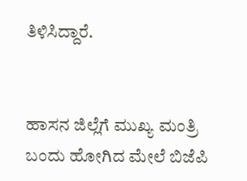ತಿಳಿಸಿದ್ದಾರೆ.


ಹಾಸನ‌ ಜಿಲ್ಲೆಗೆ‌ ಮುಖ್ಯ ಮಂತ್ರಿ‌ ಬಂದು ಹೋಗಿದ ಮೇಲೆ ಬಿಜೆಪಿ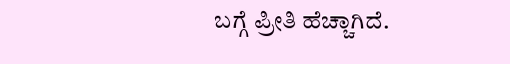ಬಗ್ಗೆ ಪ್ರೀತಿ ಹೆಚ್ಚಾಗಿದೆ.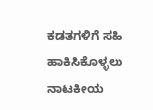ಕಡತಗಳಿಗೆ ಸಹಿ ಹಾಕಿಸಿಕೊಳ್ಳಲು‌ ನಾಟಕೀಯ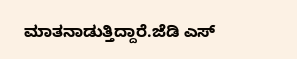ಮಾತನಾಡುತ್ತಿದ್ದಾರೆ.ಜೆಡಿ ಎಸ್‌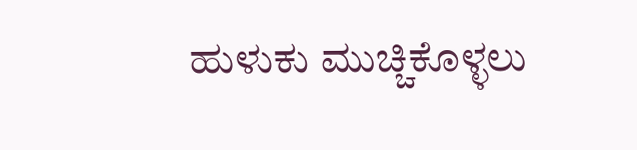ಹುಳುಕು ಮುಚ್ಚಿಕೊಳ್ಳಲು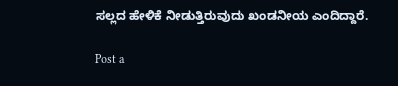ಸಲ್ಲದ ಹೇಳಿಕೆ‌ ನೀಡುತ್ತಿರುವುದು ಖಂಡನೀಯ ಎಂದಿದ್ದಾರೆ.

Post a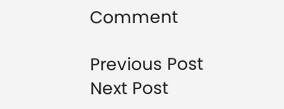Comment

Previous Post Next Post